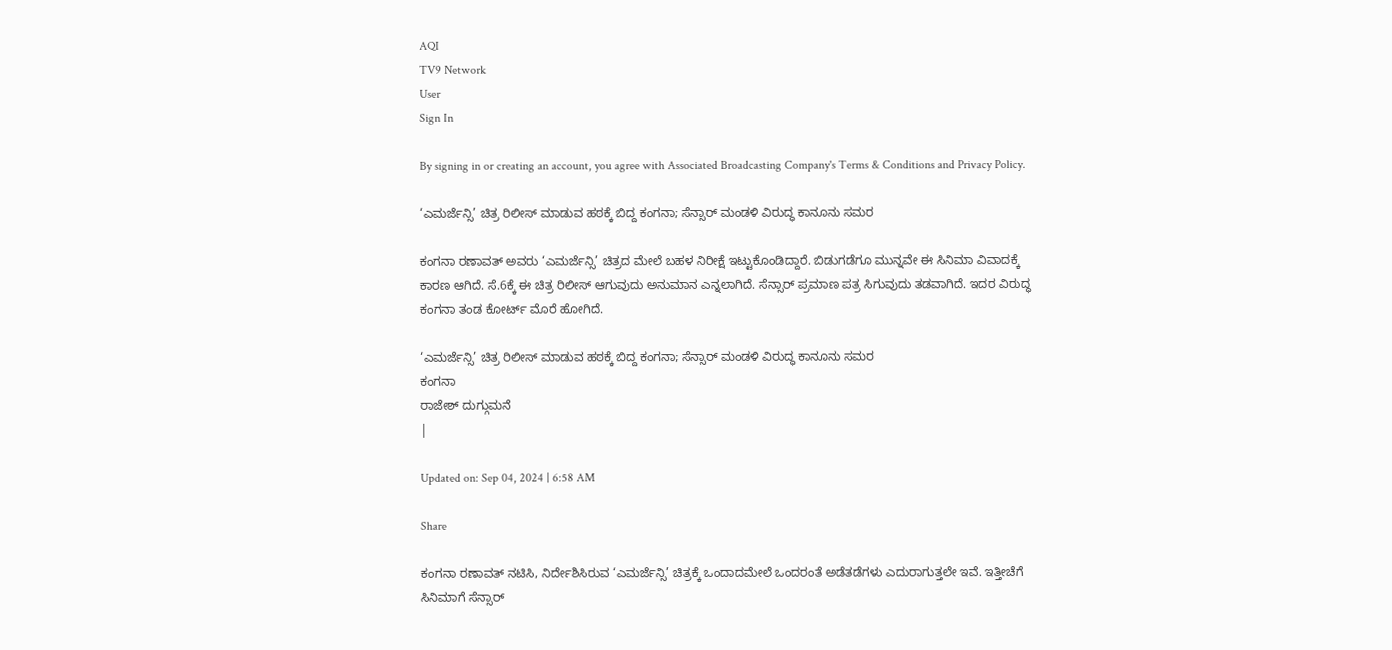AQI
TV9 Network
User
Sign In

By signing in or creating an account, you agree with Associated Broadcasting Company's Terms & Conditions and Privacy Policy.

‘ಎಮರ್ಜೆನ್ಸಿ’ ಚಿತ್ರ ರಿಲೀಸ್ ಮಾಡುವ ಹಠಕ್ಕೆ ಬಿದ್ದ ಕಂಗನಾ; ಸೆನ್ಸಾರ್ ಮಂಡಳಿ ವಿರುದ್ಧ ಕಾನೂನು ಸಮರ

ಕಂಗನಾ ರಣಾವತ್ ಅವರು ‘ಎಮರ್ಜೆನ್ಸಿ’ ಚಿತ್ರದ ಮೇಲೆ ಬಹಳ ನಿರೀಕ್ಷೆ ಇಟ್ಟುಕೊಂಡಿದ್ದಾರೆ. ಬಿಡುಗಡೆಗೂ ಮುನ್ನವೇ ಈ ಸಿನಿಮಾ ವಿವಾದಕ್ಕೆ ಕಾರಣ ಆಗಿದೆ. ಸೆ.6ಕ್ಕೆ ಈ ಚಿತ್ರ ರಿಲೀಸ್ ಆಗುವುದು ಅನುಮಾನ ಎನ್ನಲಾಗಿದೆ. ಸೆನ್ಸಾರ್ ಪ್ರಮಾಣ ಪತ್ರ ಸಿಗುವುದು ತಡವಾಗಿದೆ. ಇದರ ವಿರುದ್ಧ ಕಂಗನಾ ತಂಡ ಕೋರ್ಟ್ ಮೊರೆ ಹೋಗಿದೆ.

‘ಎಮರ್ಜೆನ್ಸಿ’ ಚಿತ್ರ ರಿಲೀಸ್ ಮಾಡುವ ಹಠಕ್ಕೆ ಬಿದ್ದ ಕಂಗನಾ; ಸೆನ್ಸಾರ್ ಮಂಡಳಿ ವಿರುದ್ಧ ಕಾನೂನು ಸಮರ
ಕಂಗನಾ
ರಾಜೇಶ್ ದುಗ್ಗುಮನೆ
|

Updated on: Sep 04, 2024 | 6:58 AM

Share

ಕಂಗನಾ ರಣಾವತ್ ನಟಿಸಿ, ನಿರ್ದೇಶಿಸಿರುವ ‘ಎಮರ್ಜೆನ್ಸಿ’ ಚಿತ್ರಕ್ಕೆ ಒಂದಾದಮೇಲೆ ಒಂದರಂತೆ ಅಡೆತಡೆಗಳು ಎದುರಾಗುತ್ತಲೇ ಇವೆ. ಇತ್ತೀಚೆಗೆ ಸಿನಿಮಾಗೆ ಸೆನ್ಸಾರ್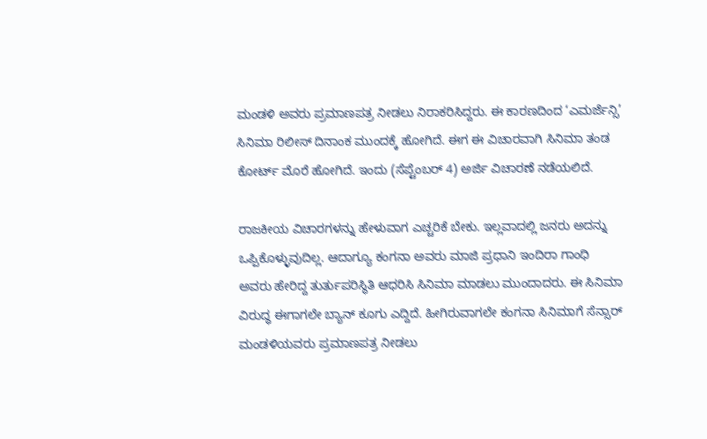ಮಂಡಳಿ ಅವರು ಪ್ರಮಾಣಪತ್ರ ನೀಡಲು ನಿರಾಕರಿಸಿದ್ದರು. ಈ ಕಾರಣದಿಂದ ‘ಎಮರ್ಜೆನ್ಸಿ’ ಸಿನಿಮಾ ರಿಲೀಸ್ ದಿನಾಂಕ ಮುಂದಕ್ಕೆ ಹೋಗಿದೆ. ಈಗ ಈ ವಿಚಾರವಾಗಿ ಸಿನಿಮಾ ತಂಡ ಕೋರ್ಟ್ ಮೊರೆ ಹೋಗಿದೆ. ಇಂದು (ಸೆಪ್ಟೆಂಬರ್ 4) ಅರ್ಜಿ ವಿಚಾರಣೆ ನಡೆಯಲಿದೆ.

ರಾಜಕೀಯ ವಿಚಾರಗಳನ್ನು ಹೇಳುವಾಗ ಎಚ್ಚರಿಕೆ ಬೇಕು. ಇಲ್ಲವಾದಲ್ಲಿ ಜನರು ಅದನ್ನು ಒಪ್ಪಿಕೊಳ್ಳುವುದಿಲ್ಲ. ಆದಾಗ್ಯೂ ಕಂಗನಾ ಅವರು ಮಾಜಿ ಪ್ರಧಾನಿ ಇಂದಿರಾ ಗಾಂಧಿ ಅವರು ಹೇರಿದ್ದ ತುರ್ತುಪರಿಸ್ಥಿತಿ ಆಧರಿಸಿ ಸಿನಿಮಾ ಮಾಡಲು ಮುಂದಾದರು. ಈ ಸಿನಿಮಾ ವಿರುದ್ಧ ಈಗಾಗಲೇ ಬ್ಯಾನ್ ಕೂಗು ಎದ್ದಿದೆ. ಹೀಗಿರುವಾಗಲೇ ಕಂಗನಾ ಸಿನಿಮಾಗೆ ಸೆನ್ಸಾರ್ ಮಂಡಳಿಯವರು ಪ್ರಮಾಣಪತ್ರ ನೀಡಲು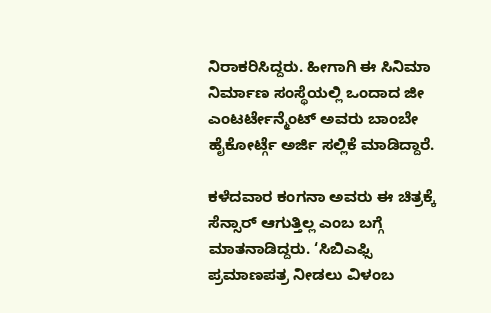ನಿರಾಕರಿಸಿದ್ದರು. ಹೀಗಾಗಿ ಈ ಸಿನಿಮಾ ನಿರ್ಮಾಣ ಸಂಸ್ಥೆಯಲ್ಲಿ ಒಂದಾದ ಜೀ ಎಂಟರ್ಟೇನ್ಮೆಂಟ್ ಅವರು ಬಾಂಬೇ ಹೈಕೋರ್ಟ್ಗೆ ಅರ್ಜಿ ಸಲ್ಲಿಕೆ ಮಾಡಿದ್ದಾರೆ.

ಕಳೆದವಾರ ಕಂಗನಾ ಅವರು ಈ ಚಿತ್ರಕ್ಕೆ ಸೆನ್ಸಾರ್ ಆಗುತ್ತಿಲ್ಲ ಎಂಬ ಬಗ್ಗೆ ಮಾತನಾಡಿದ್ದರು. ‘ಸಿಬಿಎಫ್ಸಿ ಪ್ರಮಾಣಪತ್ರ ನೀಡಲು ವಿಳಂಬ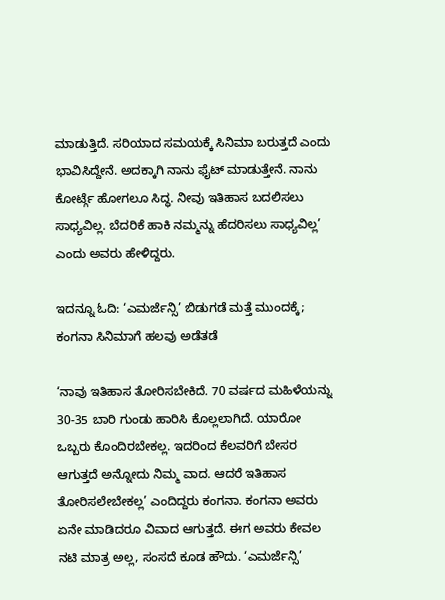ಮಾಡುತ್ತಿದೆ. ಸರಿಯಾದ ಸಮಯಕ್ಕೆ ಸಿನಿಮಾ ಬರುತ್ತದೆ ಎಂದು ಭಾವಿಸಿದ್ದೇನೆ. ಅದಕ್ಕಾಗಿ ನಾನು ಫೈಟ್ ಮಾಡುತ್ತೇನೆ. ನಾನು ಕೋರ್ಟ್ಗೆ ಹೋಗಲೂ ಸಿದ್ಧ. ನೀವು ಇತಿಹಾಸ ಬದಲಿಸಲು ಸಾಧ್ಯವಿಲ್ಲ. ಬೆದರಿಕೆ ಹಾಕಿ ನಮ್ಮನ್ನು ಹೆದರಿಸಲು ಸಾಧ್ಯವಿಲ್ಲ’ ಎಂದು ಅವರು ಹೇಳಿದ್ದರು.

ಇದನ್ನೂ ಓದಿ: ‘ಎಮರ್ಜೆನ್ಸಿ’ ಬಿಡುಗಡೆ ಮತ್ತೆ ಮುಂದಕ್ಕೆ; ಕಂಗನಾ ಸಿನಿಮಾಗೆ ಹಲವು ಅಡೆತಡೆ

‘ನಾವು ಇತಿಹಾಸ ತೋರಿಸಬೇಕಿದೆ. 70 ವರ್ಷದ ಮಹಿಳೆಯನ್ನು 30-35 ಬಾರಿ ಗುಂಡು ಹಾರಿಸಿ ಕೊಲ್ಲಲಾಗಿದೆ. ಯಾರೋ ಒಬ್ಬರು ಕೊಂದಿರಬೇಕಲ್ಲ. ಇದರಿಂದ ಕೆಲವರಿಗೆ ಬೇಸರ ಆಗುತ್ತದೆ ಅನ್ನೋದು ನಿಮ್ಮ ವಾದ. ಆದರೆ ಇತಿಹಾಸ ತೋರಿಸಲೇಬೇಕಲ್ಲ’ ಎಂದಿದ್ದರು ಕಂಗನಾ. ಕಂಗನಾ ಅವರು ಏನೇ ಮಾಡಿದರೂ ವಿವಾದ ಆಗುತ್ತದೆ. ಈಗ ಅವರು ಕೇವಲ ನಟಿ ಮಾತ್ರ ಅಲ್ಲ, ಸಂಸದೆ ಕೂಡ ಹೌದು. ‘ಎಮರ್ಜೆನ್ಸಿ’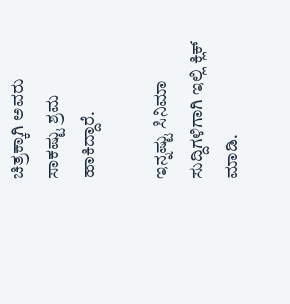ಚಿತ್ರಕ್ಕಾಗಿ ಅವರು ಸಾಕಷ್ಟು ಶ್ರಮ ಹಾಕಿದ್ದಾರೆ.

ಇನ್ನಷ್ಟು ಸಿನಿಮಾ ಸುದ್ದಿಗಳಿಗಾಗಿ ಇಲ್ಲಿ ಕ್ಲಿಕ್ ಮಾಡಿ.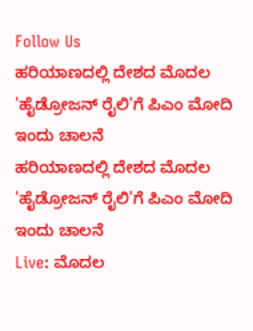Follow Us
ಹರಿಯಾಣದಲ್ಲಿ ದೇಶದ ಮೊದಲ 'ಹೈಡ್ರೋಜನ್ ರೈಲಿ'ಗೆ ಪಿಎಂ ಮೋದಿ ಇಂದು ಚಾಲನೆ
ಹರಿಯಾಣದಲ್ಲಿ ದೇಶದ ಮೊದಲ 'ಹೈಡ್ರೋಜನ್ ರೈಲಿ'ಗೆ ಪಿಎಂ ಮೋದಿ ಇಂದು ಚಾಲನೆ
Live: ಮೊದಲ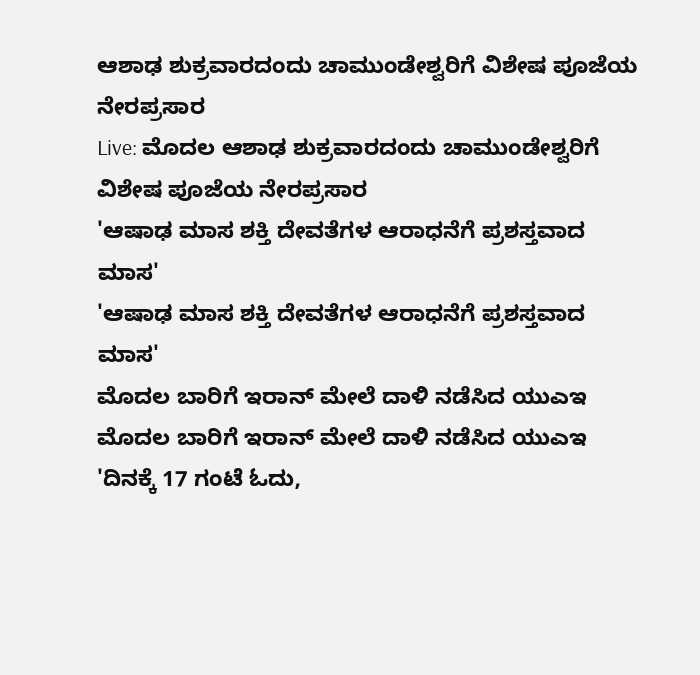ಆಶಾಢ ಶುಕ್ರವಾರದಂದು ಚಾಮುಂಡೇಶ್ವರಿಗೆ ವಿಶೇಷ ಪೂಜೆಯ ನೇರಪ್ರಸಾರ
Live: ಮೊದಲ ಆಶಾಢ ಶುಕ್ರವಾರದಂದು ಚಾಮುಂಡೇಶ್ವರಿಗೆ ವಿಶೇಷ ಪೂಜೆಯ ನೇರಪ್ರಸಾರ
'ಆಷಾಢ ಮಾಸ ಶಕ್ತಿ ದೇವತೆಗಳ ಆರಾಧನೆಗೆ ಪ್ರಶಸ್ತವಾದ ಮಾಸ'
'ಆಷಾಢ ಮಾಸ ಶಕ್ತಿ ದೇವತೆಗಳ ಆರಾಧನೆಗೆ ಪ್ರಶಸ್ತವಾದ ಮಾಸ'
ಮೊದಲ ಬಾರಿಗೆ ಇರಾನ್ ಮೇಲೆ ದಾಳಿ ನಡೆಸಿದ ಯುಎಇ
ಮೊದಲ ಬಾರಿಗೆ ಇರಾನ್ ಮೇಲೆ ದಾಳಿ ನಡೆಸಿದ ಯುಎಇ
'ದಿನಕ್ಕೆ 17 ಗಂಟೆ ಓದು,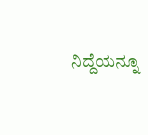ನಿದ್ದೆಯನ್ನೂ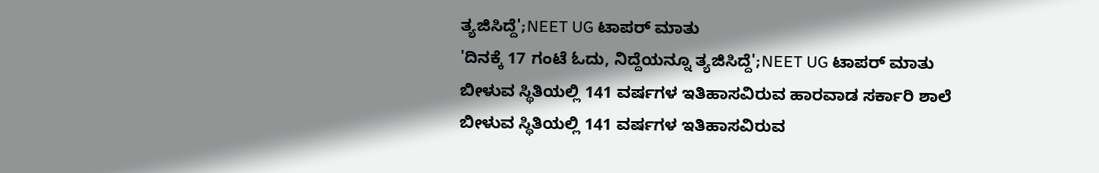ತ್ಯಜಿಸಿದ್ದೆ';NEET UG ಟಾಪರ್ ಮಾತು
'ದಿನಕ್ಕೆ 17 ಗಂಟೆ ಓದು, ನಿದ್ದೆಯನ್ನೂ ತ್ಯಜಿಸಿದ್ದೆ';NEET UG ಟಾಪರ್ ಮಾತು
ಬೀಳುವ ಸ್ಥಿತಿಯಲ್ಲಿ 141 ವರ್ಷಗಳ ಇತಿಹಾಸವಿರುವ ಹಾರವಾಡ ಸರ್ಕಾರಿ ಶಾಲೆ
ಬೀಳುವ ಸ್ಥಿತಿಯಲ್ಲಿ 141 ವರ್ಷಗಳ ಇತಿಹಾಸವಿರುವ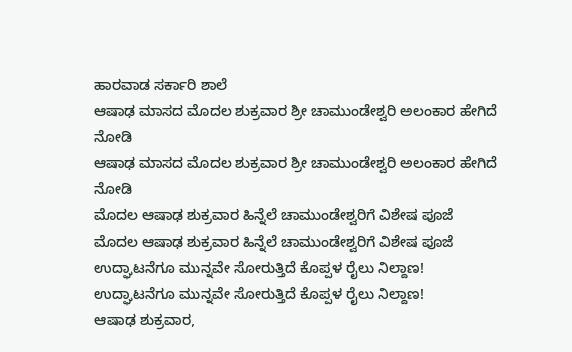ಹಾರವಾಡ ಸರ್ಕಾರಿ ಶಾಲೆ
ಆಷಾಢ ಮಾಸದ ಮೊದಲ ಶುಕ್ರವಾರ ಶ್ರೀ ಚಾಮುಂಡೇಶ್ವರಿ ಅಲಂಕಾರ ಹೇಗಿದೆ ನೋಡಿ
ಆಷಾಢ ಮಾಸದ ಮೊದಲ ಶುಕ್ರವಾರ ಶ್ರೀ ಚಾಮುಂಡೇಶ್ವರಿ ಅಲಂಕಾರ ಹೇಗಿದೆ ನೋಡಿ
ಮೊದಲ ಆಷಾಢ ಶುಕ್ರವಾರ ಹಿನ್ನೆಲೆ ಚಾಮುಂಡೇಶ್ವರಿಗೆ ವಿಶೇಷ ಪೂಜೆ
ಮೊದಲ ಆಷಾಢ ಶುಕ್ರವಾರ ಹಿನ್ನೆಲೆ ಚಾಮುಂಡೇಶ್ವರಿಗೆ ವಿಶೇಷ ಪೂಜೆ
ಉದ್ಘಾಟನೆಗೂ ಮುನ್ನವೇ ಸೋರುತ್ತಿದೆ ಕೊಪ್ಪಳ ರೈಲು ನಿಲ್ದಾಣ!
ಉದ್ಘಾಟನೆಗೂ ಮುನ್ನವೇ ಸೋರುತ್ತಿದೆ ಕೊಪ್ಪಳ ರೈಲು ನಿಲ್ದಾಣ!
ಆಷಾಢ ಶುಕ್ರವಾರ,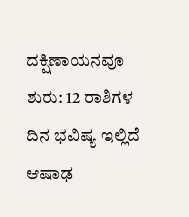ದಕ್ಷಿಣಾಯನವೂ ಶುರು: 12 ರಾಶಿಗಳ ದಿನ ಭವಿಷ್ಯ ಇಲ್ಲಿದೆ
ಆಷಾಢ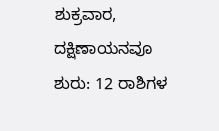ಶುಕ್ರವಾರ, ದಕ್ಷಿಣಾಯನವೂ ಶುರು: 12 ರಾಶಿಗಳ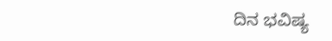ದಿನ ಭವಿಷ್ಯ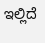ಇಲ್ಲಿದೆ